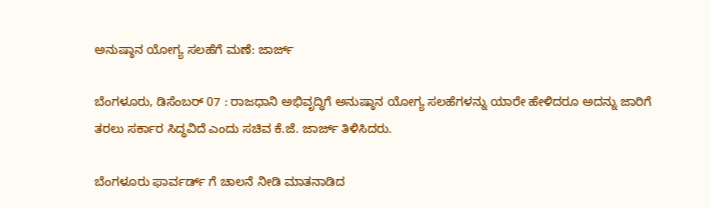ಅನುಷ್ಠಾನ ಯೋಗ್ಯ ಸಲಹೆಗೆ ಮಣೆ: ಜಾರ್ಜ್

ಬೆಂಗಳೂರು, ಡಿಸೆಂಬರ್ 07 : ರಾಜಧಾನಿ ಅಭಿವೃದ್ಧಿಗೆ ಅನುಷ್ಠಾನ ಯೋಗ್ಯ ಸಲಹೆಗಳನ್ನು ಯಾರೇ ಹೇಳಿದರೂ ಅದನ್ನು ಜಾರಿಗೆ ತರಲು ಸರ್ಕಾರ ಸಿದ್ಧವಿದೆ ಎಂದು ಸಚಿವ ಕೆ.ಜೆ. ಜಾರ್ಜ್ ತಿಳಿಸಿದರು.

ಬೆಂಗಳೂರು ಫಾರ್ವರ್ಡ್ ಗೆ ಚಾಲನೆ ನೀಡಿ ಮಾತನಾಡಿದ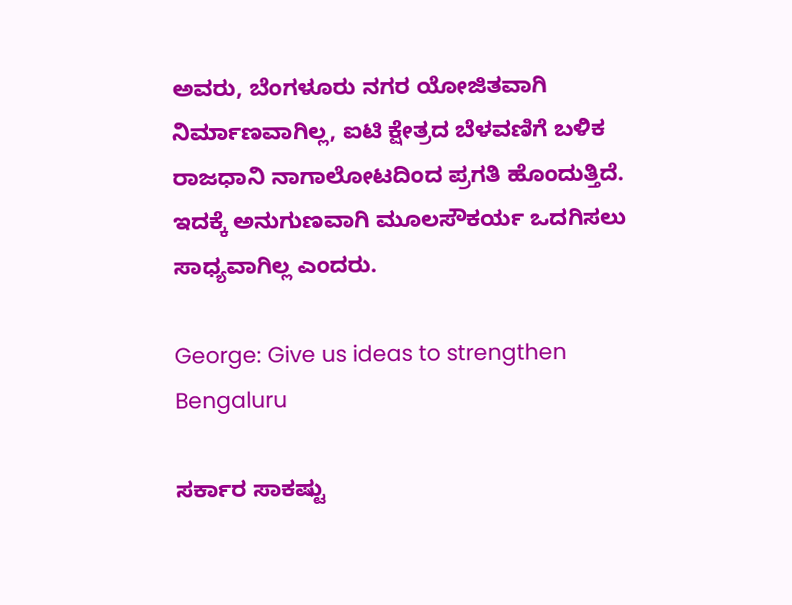ಅವರು, ಬೆಂಗಳೂರು ನಗರ ಯೋಜಿತವಾಗಿ ನಿರ್ಮಾಣವಾಗಿಲ್ಲ, ಐಟಿ ಕ್ಷೇತ್ರದ ಬೆಳವಣಿಗೆ ಬಳಿಕ ರಾಜಧಾನಿ ನಾಗಾಲೋಟದಿಂದ ಪ್ರಗತಿ ಹೊಂದುತ್ತಿದೆ. ಇದಕ್ಕೆ ಅನುಗುಣವಾಗಿ ಮೂಲಸೌಕರ್ಯ ಒದಗಿಸಲು ಸಾಧ್ಯವಾಗಿಲ್ಲ ಎಂದರು.

George: Give us ideas to strengthen Bengaluru

ಸರ್ಕಾರ ಸಾಕಷ್ಟು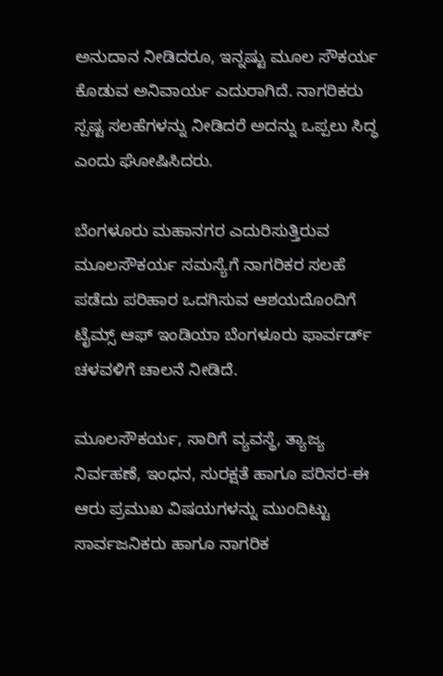ಅನುದಾನ ನೀಡಿದರೂ, ಇನ್ನಷ್ಟು ಮೂಲ ಸೌಕರ್ಯ ಕೊಡುವ ಅನಿವಾರ್ಯ ಎದುರಾಗಿದೆ. ನಾಗರಿಕರು ಸ್ಪಷ್ಟ ಸಲಹೆಗಳನ್ನು ನೀಡಿದರೆ ಅದನ್ನು ಒಪ್ಪಲು ಸಿದ್ಧ ಎಂದು ಘೋಷಿಸಿದರು.

ಬೆಂಗಳೂರು ಮಹಾನಗರ ಎದುರಿಸುತ್ತಿರುವ ಮೂಲಸೌಕರ್ಯ ಸಮಸ್ಯೆಗೆ ನಾಗರಿಕರ ಸಲಹೆ ಪಡೆದು ಪರಿಹಾರ ಒದಗಿಸುವ ಆಶಯದೊಂದಿಗೆ ಟೈಮ್ಸ್ ಆಫ್ ಇಂಡಿಯಾ ಬೆಂಗಳೂರು ಫಾರ್ವರ್ಡ್ ಚಳವಳಿಗೆ ಚಾಲನೆ ನೀಡಿದೆ.

ಮೂಲಸೌಕರ್ಯ, ಸಾರಿಗೆ ವ್ಯವಸ್ಥೆ, ತ್ಯಾಜ್ಯ ನಿರ್ವಹಣೆ, ಇಂಧನ, ಸುರಕ್ಷತೆ ಹಾಗೂ ಪರಿಸರ-ಈ ಆರು ಪ್ರಮುಖ ವಿಷಯಗಳನ್ನು ಮುಂದಿಟ್ಟು ಸಾರ್ವಜನಿಕರು ಹಾಗೂ ನಾಗರಿಕ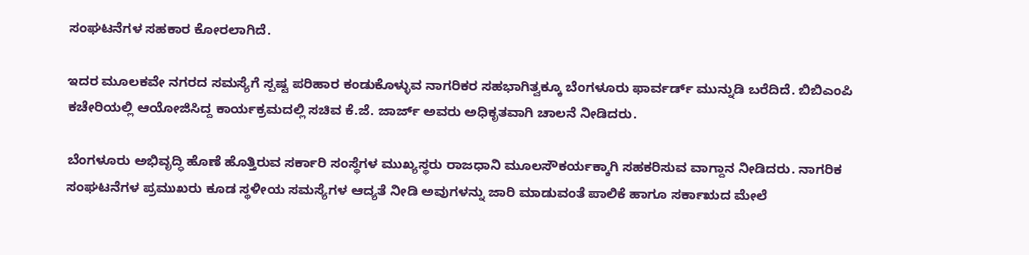ಸಂಘಟನೆಗಳ ಸಹಕಾರ ಕೋರಲಾಗಿದೆ.

ಇದರ ಮೂಲಕವೇ ನಗರದ ಸಮಸ್ಯೆಗೆ ಸ್ಪಷ್ಟ ಪರಿಹಾರ ಕಂಡುಕೊಳ್ಳುವ ನಾಗರಿಕರ ಸಹಭಾಗಿತ್ವಕ್ಕೂ ಬೆಂಗಳೂರು ಫಾರ್ವರ್ಡ್ ಮುನ್ನುಡಿ ಬರೆದಿದೆ. ಬಿಬಿಎಂಪಿ ಕಚೇರಿಯಲ್ಲಿ ಆಯೋಜಿಸಿದ್ದ ಕಾರ್ಯಕ್ರಮದಲ್ಲಿ ಸಚಿವ ಕೆ.ಜೆ. ಜಾರ್ಜ್ ಅವರು ಅಧಿಕೃತವಾಗಿ ಚಾಲನೆ ನೀಡಿದರು.

ಬೆಂಗಳೂರು ಅಭಿವೃದ್ಧಿ ಹೊಣೆ ಹೊತ್ತಿರುವ ಸರ್ಕಾರಿ ಸಂಸ್ಥೆಗಳ ಮುಖ್ಯಸ್ಥರು ರಾಜಧಾನಿ ಮೂಲಸೌಕರ್ಯಕ್ಕಾಗಿ ಸಹಕರಿಸುವ ವಾಗ್ದಾನ ನೀಡಿದರು. ನಾಗರಿಕ ಸಂಘಟನೆಗಳ ಪ್ರಮುಖರು ಕೂಡ ಸ್ಥಳೀಯ ಸಮಸ್ಯೆಗಳ ಆದ್ಯತೆ ನೀಡಿ ಅವುಗಳನ್ನು ಜಾರಿ ಮಾಡುವಂತೆ ಪಾಲಿಕೆ ಹಾಗೂ ಸರ್ಕಾಋದ ಮೇಲೆ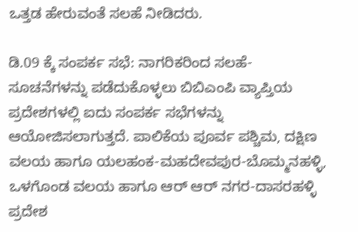ಒತ್ತಡ ಹೇರುವಂತೆ ಸಲಹೆ ನೀಡಿದರು.

ಡಿ.09 ಕ್ಕೆ ಸಂಪರ್ಕ ಸಭೆ: ನಾಗರಿಕರಿಂದ ಸಲಹೆ-ಸೂಚನೆಗಳನ್ನು ಪಡೆದುಕೊಳ್ಳಲು ಬಿಬಿಎಂಪಿ ವ್ಯಾಪ್ತಿಯ ಪ್ರದೇಶಗಳಲ್ಲಿ ಐದು ಸಂಪರ್ಕ ಸಭೆಗಳನ್ನು ಆಯೋಜಿಸಲಾಗುತ್ತದೆ. ಪಾಲಿಕೆಯ ಪೂರ್ವ ಪಶ್ಚಿಮ, ದಕ್ಷಿಣ ವಲಯ ಹಾಗೂ ಯಲಹಂಕ-ಮಹದೇವಪುರ-ಬೊಮ್ಮನಹಳ್ಳಿ, ಒಳಗೊಂಡ ವಲಯ ಹಾಗೂ ಆರ್ ಆರ್ ನಗರ-ದಾಸರಹಳ್ಳಿ ಪ್ರದೇಶ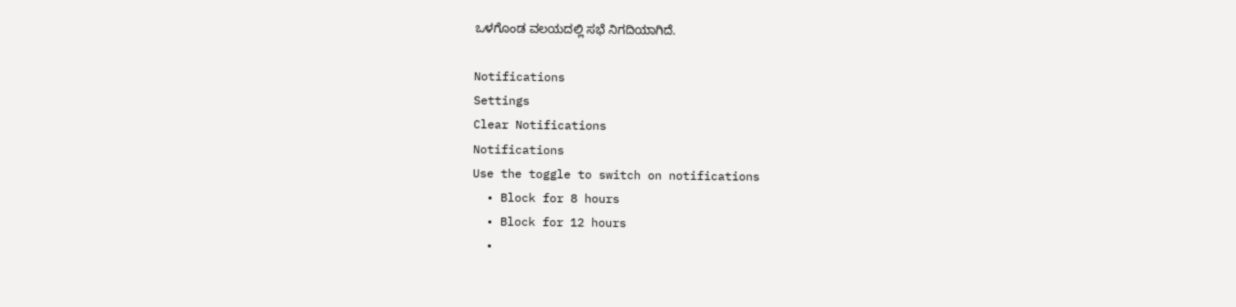ಒಳಗೊಂಡ ವಲಯದಲ್ಲಿ ಸಭೆ ನಿಗದಿಯಾಗಿದೆ.

Notifications
Settings
Clear Notifications
Notifications
Use the toggle to switch on notifications
  • Block for 8 hours
  • Block for 12 hours
  •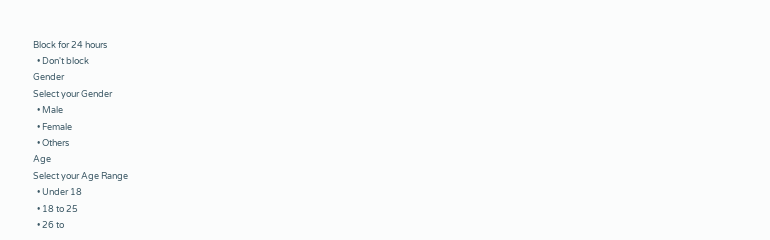Block for 24 hours
  • Don't block
Gender
Select your Gender
  • Male
  • Female
  • Others
Age
Select your Age Range
  • Under 18
  • 18 to 25
  • 26 to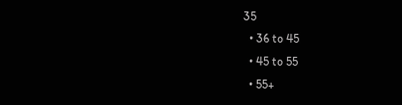35
  • 36 to 45
  • 45 to 55
  • 55+